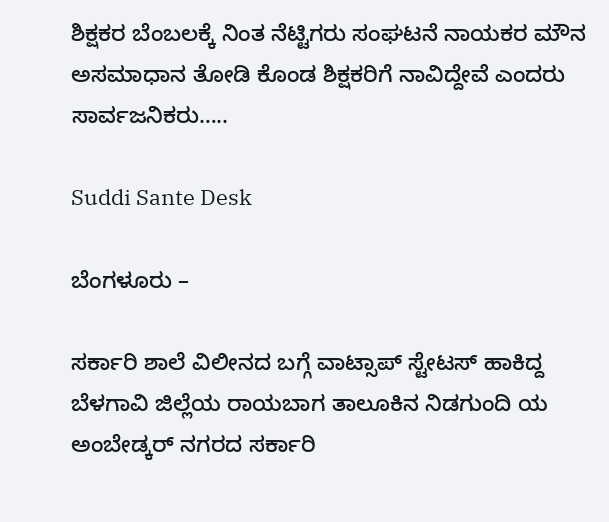ಶಿಕ್ಷಕರ ಬೆಂಬಲಕ್ಕೆ ನಿಂತ ನೆಟ್ಟಿಗರು ಸಂಘಟನೆ ನಾಯಕರ ಮೌನ ಅಸಮಾಧಾನ ತೋಡಿ ಕೊಂಡ ಶಿಕ್ಷಕರಿಗೆ ನಾವಿದ್ದೇವೆ ಎಂದರು ಸಾರ್ವಜನಿಕರು…..

Suddi Sante Desk

ಬೆಂಗಳೂರು –

ಸರ್ಕಾರಿ ಶಾಲೆ ವಿಲೀನದ ಬಗ್ಗೆ ವಾಟ್ಸಾಪ್‌ ಸ್ಟೇಟಸ್‌ ಹಾಕಿದ್ದ ಬೆಳಗಾವಿ ಜಿಲ್ಲೆಯ ರಾಯಬಾಗ ತಾಲೂಕಿನ ನಿಡಗುಂದಿ ಯ ಅಂಬೇಡ್ಕರ್ ನಗರದ ಸರ್ಕಾರಿ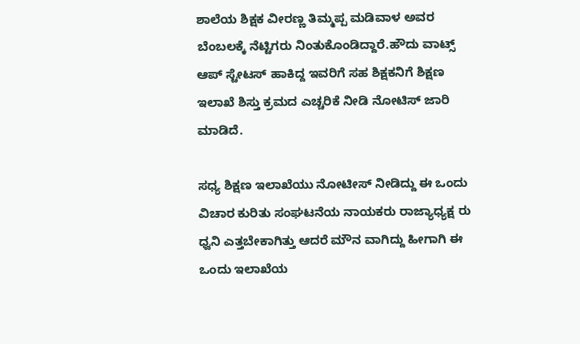ಶಾಲೆಯ ಶಿಕ್ಷಕ ವೀರಣ್ಣ ತಿಮ್ಮಪ್ಪ ಮಡಿವಾಳ ಅವರ ಬೆಂಬಲಕ್ಕೆ ನೆಟ್ಟಿಗರು ನಿಂತುಕೊಂಡಿದ್ದಾರೆ.ಹೌದು ವಾಟ್ಸ್ ಆಪ್ ಸ್ಟೇಟಸ್ ಹಾಕಿದ್ದ ಇವರಿಗೆ ಸಹ ಶಿಕ್ಷಕನಿಗೆ ಶಿಕ್ಷಣ ಇಲಾಖೆ ಶಿಸ್ತು ಕ್ರಮದ ಎಚ್ಚರಿಕೆ ನೀಡಿ ನೋಟಿಸ್‌ ಜಾರಿ ಮಾಡಿದೆ.

ಸಧ್ಯ ಶಿಕ್ಷಣ ಇಲಾಖೆಯು ನೋಟೀಸ್ ನೀಡಿದ್ದು ಈ ಒಂದು ವಿಚಾರ ಕುರಿತು ಸಂಘಟನೆಯ ನಾಯಕರು ರಾಜ್ಯಾಧ್ಯಕ್ಷ ರು ಧ್ವನಿ ಎತ್ತಬೇಕಾಗಿತ್ತು ಆದರೆ ಮೌನ ವಾಗಿದ್ದು ಹೀಗಾಗಿ ಈ ಒಂದು ಇಲಾಖೆಯ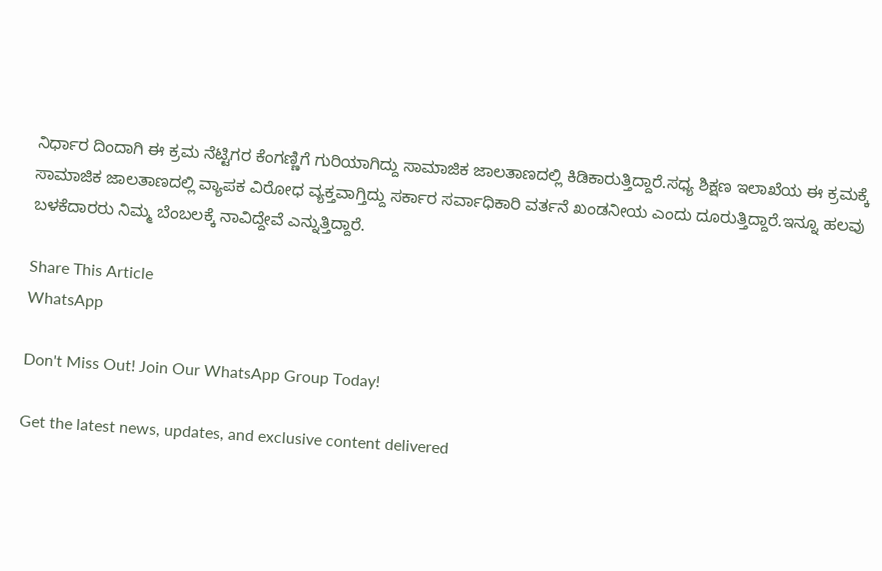ನಿರ್ಧಾರ ದಿಂದಾಗಿ ಈ ಕ್ರಮ ನೆಟ್ಟಿಗರ ಕೆಂಗಣ್ಣಿಗೆ ಗುರಿಯಾಗಿದ್ದು ಸಾಮಾಜಿಕ ಜಾಲತಾಣದಲ್ಲಿ ಕಿಡಿಕಾರುತ್ತಿದ್ದಾರೆ.ಸಧ್ಯ ಶಿಕ್ಷಣ ಇಲಾಖೆಯ ಈ ಕ್ರಮಕ್ಕೆ ಸಾಮಾಜಿಕ ಜಾಲತಾಣದಲ್ಲಿ ವ್ಯಾಪಕ ವಿರೋಧ ವ್ಯಕ್ತವಾಗ್ತಿದ್ದು ಸರ್ಕಾರ ಸರ್ವಾಧಿಕಾರಿ ವರ್ತನೆ ಖಂಡನೀಯ ಎಂದು ದೂರುತ್ತಿದ್ದಾರೆ.ಇನ್ನೂ ಹಲವು ಬಳಕೆದಾರರು ನಿಮ್ಮ ಬೆಂಬಲಕ್ಕೆ ನಾವಿದ್ದೇವೆ ಎನ್ನುತ್ತಿದ್ದಾರೆ.

Share This Article
WhatsApp

Don't Miss Out! Join Our WhatsApp Group Today!

Get the latest news, updates, and exclusive content delivered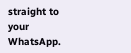straight to your WhatsApp.